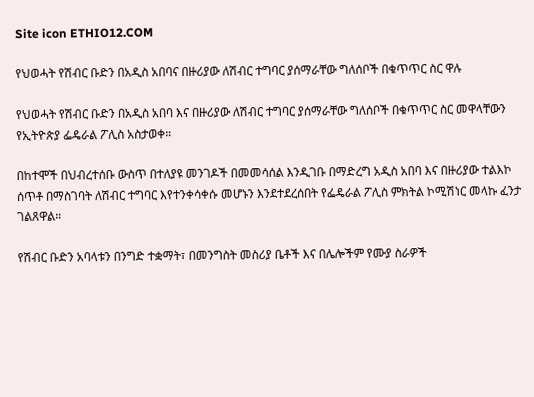Site icon ETHIO12.COM

የህወሓት የሽብር ቡድን በአዲስ አበባና በዙሪያው ለሽብር ተግባር ያሰማራቸው ግለሰቦች በቁጥጥር ስር ዋሉ

የህወሓት የሽብር ቡድን በአዲስ አበባ እና በዙሪያው ለሽብር ተግባር ያሰማራቸው ግለሰቦች በቁጥጥር ስር መዋላቸውን የኢትዮጵያ ፌዴራል ፖሊስ አስታወቀ።

በከተሞች በህብረተሰቡ ውስጥ በተለያዩ መንገዶች በመመሳሰል እንዲገቡ በማድረግ አዲስ አበባ እና በዙሪያው ተልእኮ ሰጥቶ በማስገባት ለሽብር ተግባር እየተንቀሳቀሱ መሆኑን እንደተደረሰበት የፌዴራል ፖሊስ ምክትል ኮሚሽነር መላኩ ፈንታ ገልጸዋል።

የሽብር ቡድን አባላቱን በንግድ ተቋማት፣ በመንግስት መስሪያ ቤቶች እና በሌሎችም የሙያ ስራዎች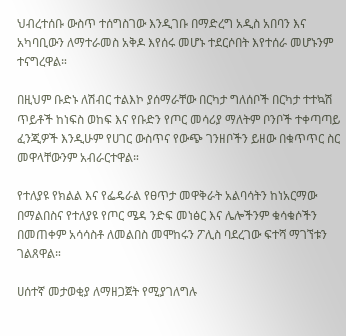ህብረተሰቡ ውስጥ ተሰግስገው እንዲገቡ በማድረግ አዲስ አበባን እና አካባቢውን ለማተራመስ አቅዶ እየሰሩ መሆኑ ተደርሶበት እየተሰራ መሆኑንም ተናግረዋል።

በዚህም ቡድኑ ለሽብር ተልእኮ ያሰማራቸው በርካታ ግለሰቦች በርካታ ተተኳሽ ጥይቶች ከነፍስ ወከፍ እና የቡድን የጦር መሳሪያ ማለትም ቦንቦች ተቀጣጣይ ፈንጂዎች እንዲሁም የሀገር ውስጥና የውጭ ገንዘቦችን ይዘው በቁጥጥር ስር መዋላቸውንም አብራርተዋል።

የተለያዩ የክልል እና የፌዴራል የፀጥታ መዋቅራት አልባሳትን ከነአርማው በማልበስና የተለያዩ የጦር ሜዳ ንድፍ መነፅር እና ሌሎችንም ቁሳቁሶችን በመጠቀም አሳሳስቶ ለመልበስ መሞከሩን ፖሊስ ባደረገው ፍተሻ ማገኘቱን ገልጸዋል።

ሀሰተኛ መታወቂያ ለማዘጋጀት የሚያገለግሉ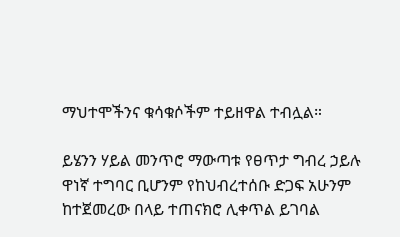ማህተሞችንና ቁሳቁሶችም ተይዘዋል ተብሏል።

ይሄንን ሃይል መንጥሮ ማውጣቱ የፀጥታ ግብረ ኃይሉ ዋነኛ ተግባር ቢሆንም የከህብረተሰቡ ድጋፍ አሁንም ከተጀመረው በላይ ተጠናክሮ ሊቀጥል ይገባል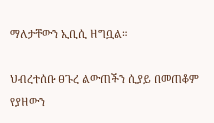ማለታቸውን ኢቢሲ ዘግቧል።

ህብረተሰቡ ፀጉረ ልውጠችን ሲያይ በመጠቆም የያዘውን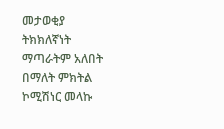መታወቂያ ትክክለኛነት ማጣራትም አለበት በማለት ምክትል ኮሚሽነር መላኩ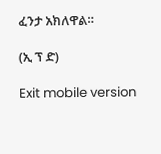ፈንታ አክለዋል።

(ኢ ፕ ድ)

Exit mobile version